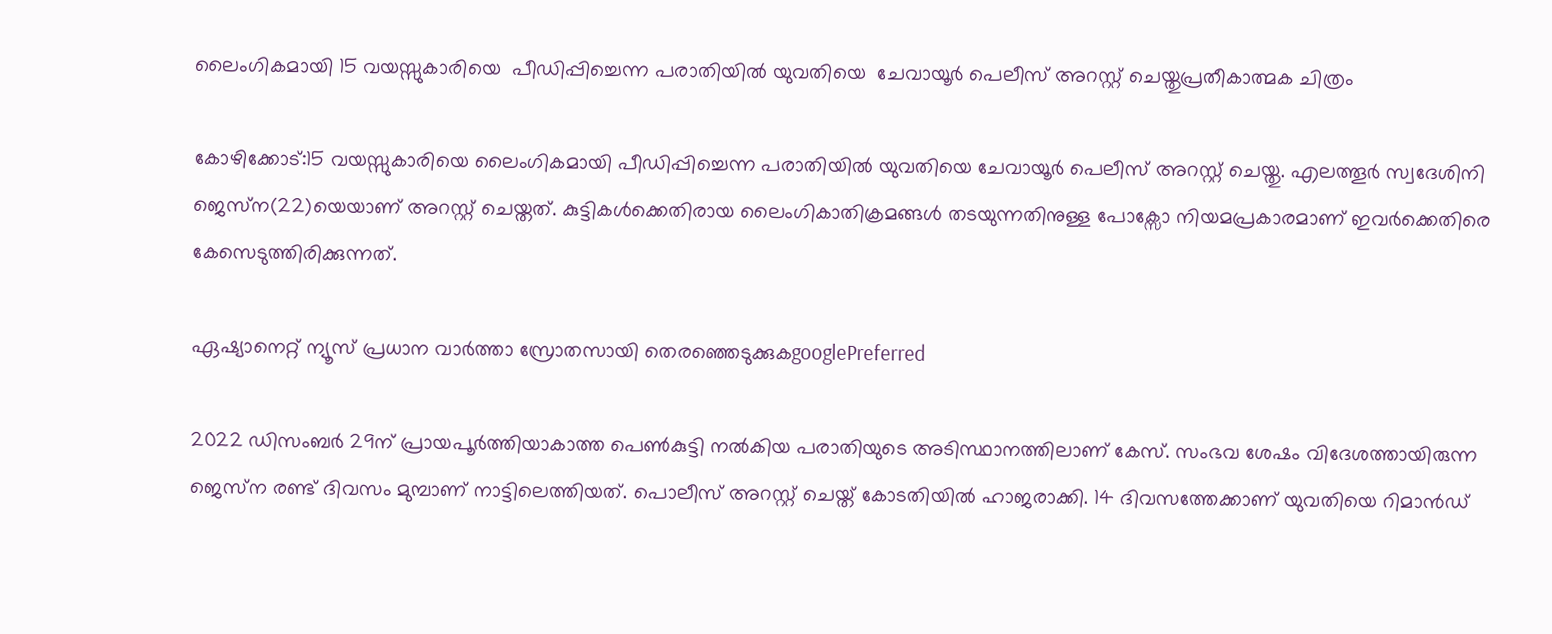ലൈംഗികമായി 15 വയസ്സുകാരിയെ  പീഡിപ്പിച്ചെന്ന പരാതിയിൽ യുവതിയെ  ചേവായൂർ പെലീസ് അറസ്റ്റ് ചെയ്തുപ്രതീകാത്മക ചിത്രം

കോഴിക്കോട്:15 വയസ്സുകാരിയെ ലൈംഗികമായി പീഡിപ്പിച്ചെന്ന പരാതിയിൽ യുവതിയെ ചേവായൂർ പെലീസ് അറസ്റ്റ് ചെയ്തു. എലത്തൂർ സ്വദേശിനി ജെസ്‌ന(22)യെയാണ് അറസ്റ്റ് ചെയ്തത്. കുട്ടികൾക്കെതിരായ ലൈംഗികാതിക്രമങ്ങൾ തടയുന്നതിനുള്ള പോക്സോ നിയമപ്രകാരമാണ് ഇവർക്കെതിരെ കേസെടുത്തിരിക്കുന്നത്.

ഏഷ്യാനെറ്റ് ന്യൂസ് പ്രധാന വാർത്താ സ്രോതസായി തെരഞ്ഞെടുക്കുകgooglePreferred

2022 ഡിസംബർ 29ന് പ്രായപൂർത്തിയാകാത്ത പെൺകുട്ടി നൽകിയ പരാതിയുടെ അടിസ്ഥാനത്തിലാണ് കേസ്. സംഭവ ശേഷം വിദേശത്തായിരുന്ന ജെസ്‌ന രണ്ട് ദിവസം മുമ്പാണ് നാട്ടിലെത്തിയത്. പൊലീസ് അറസ്റ്റ് ചെയ്ത് കോടതിയിൽ ഹാജരാക്കി. 14 ദിവസത്തേക്കാണ് യുവതിയെ റിമാൻഡ്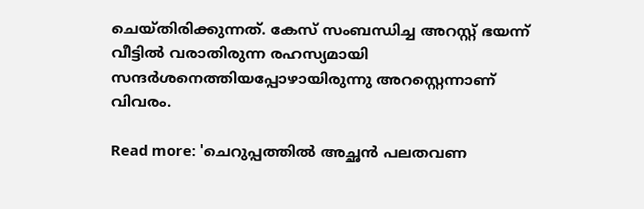ചെയ്തിരിക്കുന്നത്. കേസ് സംബന്ധിച്ച അറസ്റ്റ് ഭയന്ന് വീട്ടിൽ വരാതിരുന്ന രഹസ്യമായി സന്ദര്‍ശനെത്തിയപ്പോഴായിരുന്നു അറസ്റ്റെന്നാണ് വിവരം.

Read more: 'ചെറുപ്പത്തിൽ അച്ഛൻ പലതവണ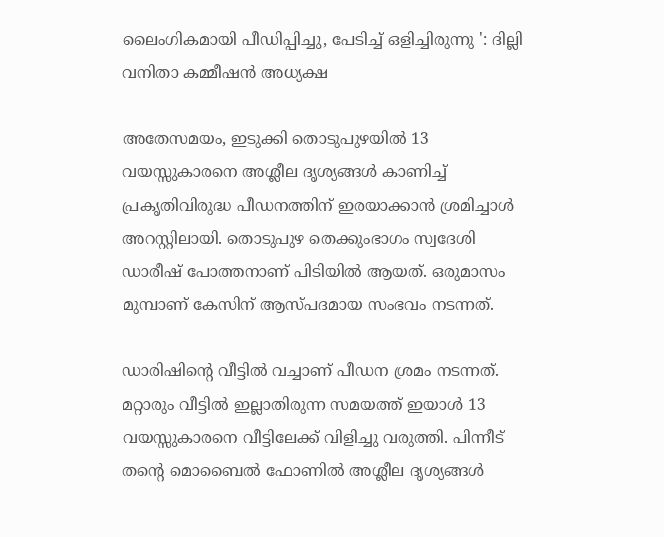ലൈംഗികമായി പീഡിപ്പിച്ചു, പേടിച്ച് ഒളിച്ചിരുന്നു ': ദില്ലി വനിതാ കമ്മീഷൻ അധ്യക്ഷ

അതേസമയം, ഇടുക്കി തൊടുപുഴയിൽ 13 വയസ്സുകാരനെ അശ്ലീല ദൃശ്യങ്ങൾ കാണിച്ച് പ്രകൃതിവിരുദ്ധ പീഡനത്തിന് ഇരയാക്കാൻ ശ്രമിച്ചാൾ അറസ്റ്റിലായി. തൊടുപുഴ തെക്കുംഭാഗം സ്വദേശി ഡാരീഷ് പോത്തനാണ് പിടിയിൽ ആയത്. ഒരുമാസം മുമ്പാണ് കേസിന് ആസ്പദമായ സംഭവം നടന്നത്.

ഡാരിഷിന്റെ വീട്ടിൽ വച്ചാണ് പീഡന ശ്രമം നടന്നത്. മറ്റാരും വീട്ടില്‍ ഇല്ലാതിരുന്ന സമയത്ത് ഇയാള്‍ 13 വയസ്സുകാരനെ വീട്ടിലേക്ക് വിളിച്ചു വരുത്തി. പിന്നീട് തന്‍റെ മൊബൈല്‍ ഫോണിൽ അശ്ലീല ദൃശ്യങ്ങൾ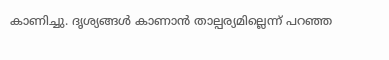കാണിച്ചു. ദൃശ്യങ്ങൾ കാണാൻ താല്പര്യമില്ലെന്ന് പറഞ്ഞ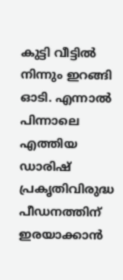കുട്ടി വീട്ടിൽ നിന്നും ഇറങ്ങി ഓടി. എന്നാല്‍ പിന്നാലെ എത്തിയ ഡാരിഷ് പ്രകൃതിവിരുദ്ധ പീഡനത്തിന് ഇരയാക്കാൻ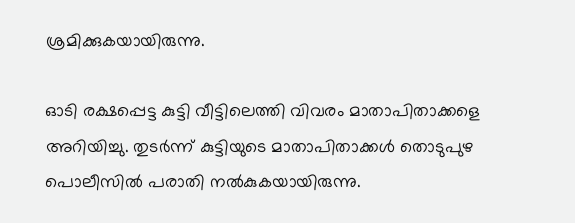ശ്രമിക്കുകയായിരുന്നു.

ഓടി രക്ഷപ്പെട്ട കുട്ടി വീട്ടിലെത്തി വിവരം മാതാപിതാക്കളെ അറിയിച്ചു. തുടര്‍ന്ന് കുട്ടിയുടെ മാതാപിതാക്കൾ തൊടുപുഴ പൊലീസില്‍ പരാതി നൽകുകയായിരുന്നു.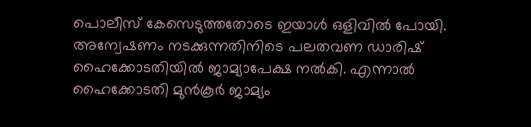പൊലീസ് കേസെടുത്തതോടെ ഇയാൾ ഒളിവിൽ പോയി. അന്വേഷണം നടക്കുന്നതിനിടെ പലതവണ ഡാരിഷ് ഹൈക്കോടതിയിൽ ജാമ്യാപേക്ഷ നൽകി. എന്നാല്‍ ഹൈക്കോടതി മുൻകൂർ ജാമ്യം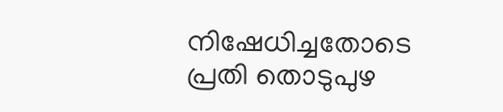നിഷേധിച്ചതോടെ പ്രതി തൊടുപുഴ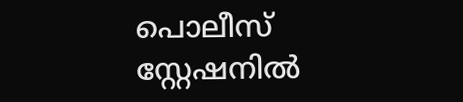പൊലീസ് സ്റ്റേഷനിൽ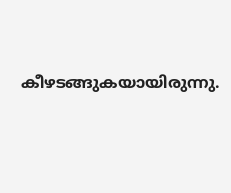കീഴടങ്ങുകയായിരുന്നു.